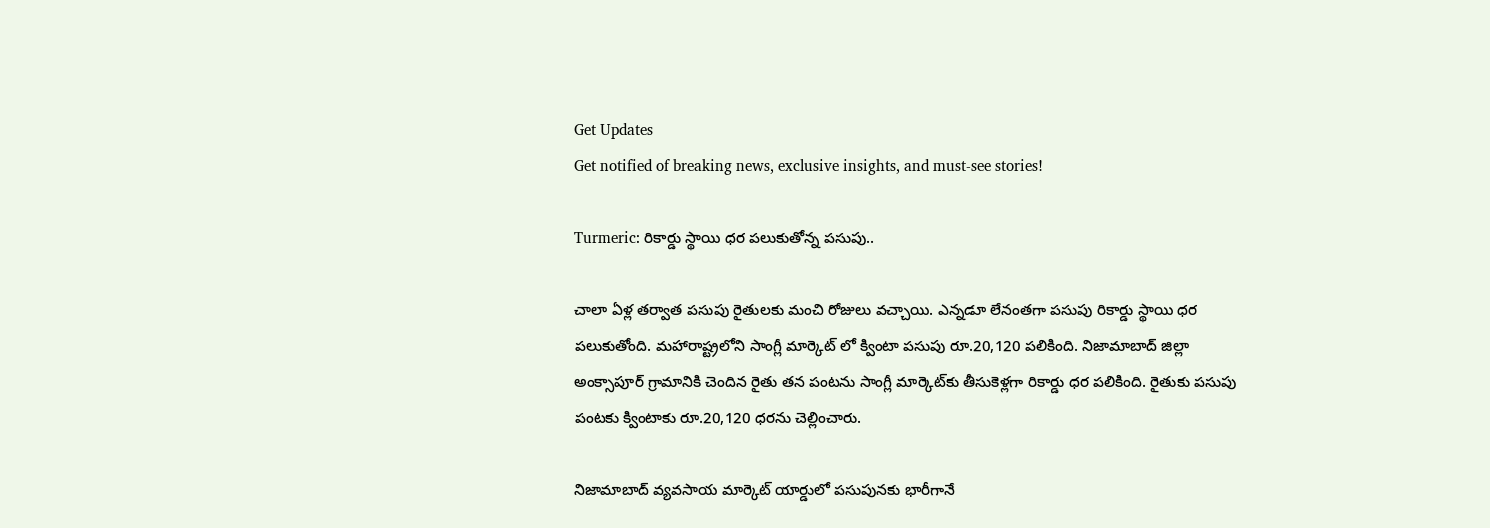Get Updates
Get notified of breaking news, exclusive insights, and must-see stories!

Turmeric: రికార్డు స్థాయి ధర పలుకుతోన్న పసుపు..

చాలా ఏళ్ల తర్వాత పసుపు రైతులకు మంచి రోజులు వచ్చాయి. ఎన్నడూ లేనంతగా పసుపు రికార్డు స్థాయి ధర పలుకుతోంది. మహారాష్ట్రలోని సాంగ్లీ మార్కెట్ లో క్వింటా పసుపు రూ.20,120 పలికింది. నిజామాబాద్ జిల్లా అంక్సాపూర్ గ్రామానికి చెందిన రైతు తన పంటను సాంగ్లీ మార్కెట్‌కు తీసుకెళ్లగా రికార్డు ధర పలికింది. రైతుకు పసుపు పంటకు క్వింటాకు రూ.20,120 ధరను చెల్లించారు.

నిజామాబాద్ వ్యవసాయ మార్కెట్ యార్డులో పసుపునకు భారీగానే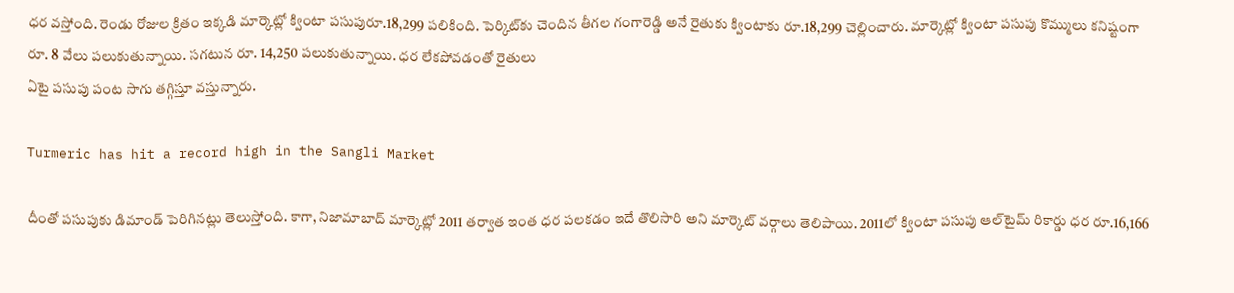ధర వస్తోంది. రెండు రోజుల క్రితం ఇక్కడి మార్కెట్లో క్వింటా పసుపురూ.18,299 పలికింది. పెర్కిట్‌కు చెందిన తీగల గంగారెడ్డి అనే రైతుకు క్వింటాకు రూ.18,299 చెల్లించారు. మార్కెట్లో క్వింటా పసుపు కొమ్ములు కనిష్టంగా రూ. 8 వేలు పలుకుతున్నాయి. సగటున రూ. 14,250 పలుకుతున్నాయి. ధర లేకపోవడంతో రైతులు
ఏటై పసుపు పంట సాగు తగ్గిస్తూ వస్తున్నారు.

Turmeric has hit a record high in the Sangli Market

దీంతో పసుపుకు డిమాండ్ పెరిగినట్లు తెలుస్తోంది. కాగా, నిజామాబాద్‌ మార్కెట్లో 2011 తర్వాత ఇంత ధర పలకడం ఇదే తొలిసారి అని మార్కెట్‌ వర్గాలు తెలిపాయి. 2011లో క్వింటా పసుపు ఆల్‌టైమ్‌ రికార్డు ధర రూ.16,166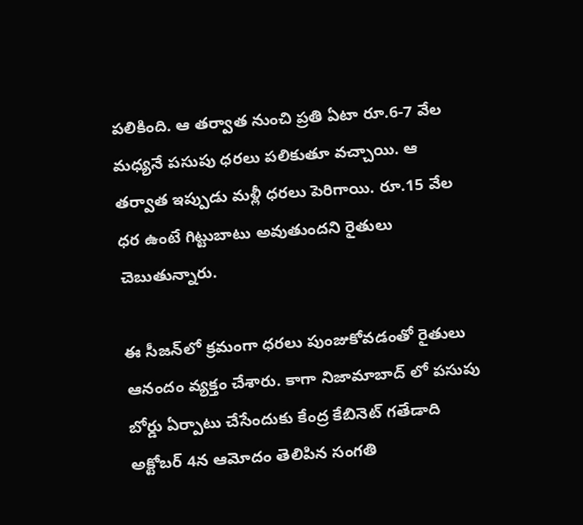పలికింది. ఆ తర్వాత నుంచి ప్రతి ఏటా రూ.6-7 వేల మధ్యనే పసుపు ధరలు పలికుతూ వచ్చాయి. ఆ తర్వాత ఇప్పుడు మళ్లీ ధరలు పెరిగాయి. రూ.15 వేల ధర ఉంటే గిట్టుబాటు అవుతుందని రైతులు చెబుతున్నారు.

ఈ సీజన్‌లో క్రమంగా ధరలు పుంజుకోవడంతో రైతులు ఆనందం వ్యక్తం చేశారు. కాగా నిజామాబాద్ లో పసుపు బోర్డు ఏర్పాటు చేసేందుకు కేంద్ర కేబినెట్ గతేడాది అక్టోబర్ 4న ఆమోదం తెలిపిన సంగతి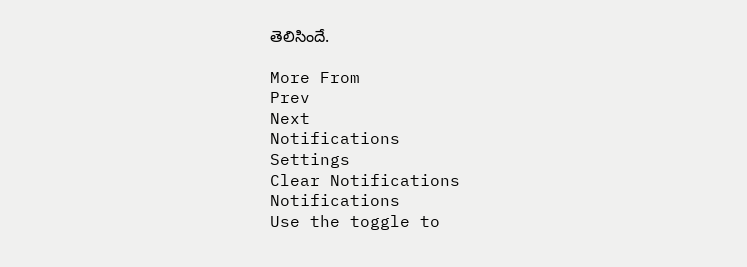తెలిసిందే.

More From
Prev
Next
Notifications
Settings
Clear Notifications
Notifications
Use the toggle to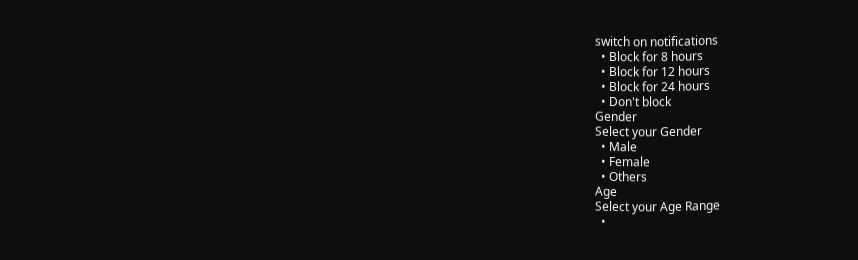switch on notifications
  • Block for 8 hours
  • Block for 12 hours
  • Block for 24 hours
  • Don't block
Gender
Select your Gender
  • Male
  • Female
  • Others
Age
Select your Age Range
  •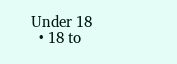Under 18
  • 18 to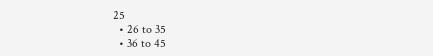25
  • 26 to 35
  • 36 to 45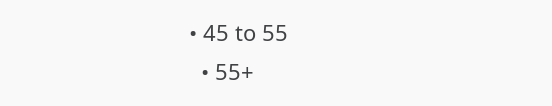• 45 to 55
  • 55+